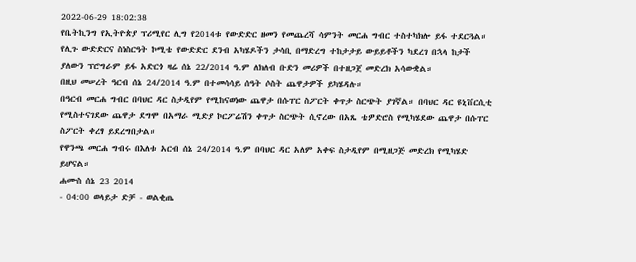2022-06-29 18:02:38
የቤትኪንግ የኢትዮጵያ ፕሪሚየር ሊግ የ2014ቱ የውድድር ዘመን የመጨረሻ ሳምንት መርሐ ግብር ተስተካክሎ ይፋ ተደርጓል። የሊጉ ውድድርና ስነስርዓት ኮሚቴ የውድድር ደንብ አካሄዶችን ታሳቢ በማድረግ ተከታታይ ውይይቶችን ካደረገ በኋላ ከታች ያለውን ፕሮግራም ይፋ አድርጎ ዛሬ ሰኔ 22/2014 ዓ.ም ለክለብ ቡድን መሪዎች በተዘጋጀ መድረክ አሳውቋል።
በዚህ መሠረት ዓርብ ሰኔ 24/2014 ዓ.ም በተመሳሳይ ሰዓት ሶስት ጨዋታዎች ይካሄዳሉ።
በዓርብ መርሐ ግብር በባህር ዳር ስታዲየም የሚከናወነው ጨዋታ በሱፐር ስፖርት ቀጥታ ስርጭት ያገኛል። በባህር ዳር ዩኒቨርሲቲ የሚስተናገደው ጨዋታ ደግሞ በአማራ ሚድያ ኮርፖሬሽን ቀጥታ ስርጭት ሲኖረው በአጼ ቴዎድሮስ የሚካሄደው ጨዋታ በሱፐር ስፖርት ቀረፃ ይደረግበታል።
የዋንጫ መርሐ ግብሩ በእለቱ አርብ ሰኔ 24/2014 ዓ.ም በባህር ዳር አለም አቀፍ ስታዲየም በሚዘጋጅ መድረክ የሚካሄድ ይሆናል።
ሐሙስ ሰኔ 23 2014
- 04:00 ወላይታ ድቻ - ወልቂጤ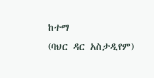ከተማ
(ባህር ዳር አስታዲየም)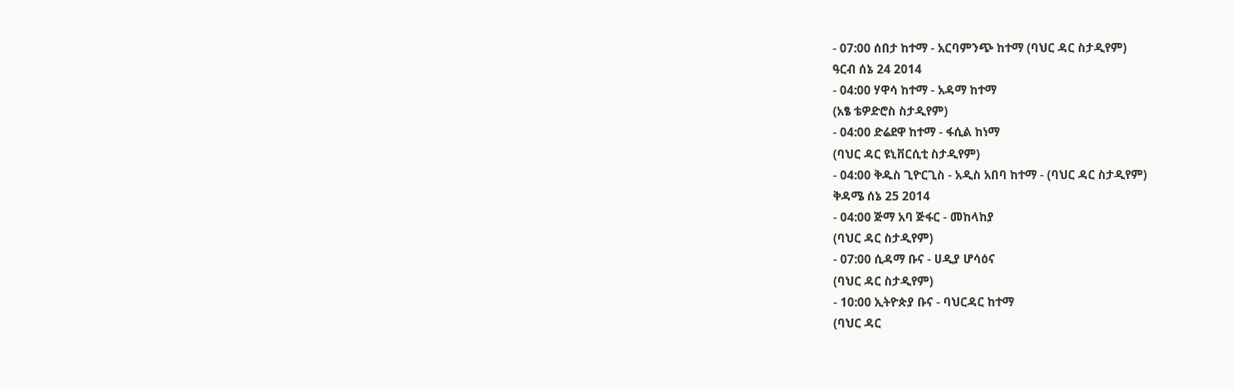- 07:00 ሰበታ ከተማ - አርባምንጭ ከተማ (ባህር ዳር ስታዲየም)
ዓርብ ሰኔ 24 2014
- 04:00 ሃዋሳ ከተማ - አዳማ ከተማ
(አፄ ቴዎድሮስ ስታዲየም)
- 04:00 ድሬደዋ ከተማ - ፋሲል ከነማ
(ባህር ዳር ዩኒቨርሲቲ ስታዲየም)
- 04:00 ቅዱስ ጊዮርጊስ - አዲስ አበባ ከተማ - (ባህር ዳር ስታዲየም)
ቅዳሜ ሰኔ 25 2014
- 04:00 ጅማ አባ ጅፋር - መከላከያ
(ባህር ዳር ስታዲየም)
- 07:00 ሲዳማ ቡና - ሀዲያ ሆሳዕና
(ባህር ዳር ስታዲየም)
- 10:00 ኢትዮጵያ ቡና - ባህርዳር ከተማ
(ባህር ዳር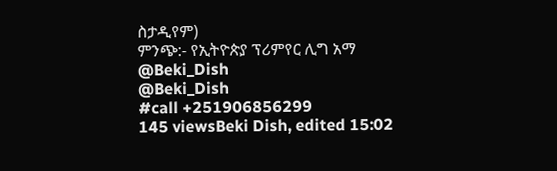ስታዲየም)
ምንጭ:- የኢትዮጵያ ፕሪምየር ሊግ አማ
@Beki_Dish
@Beki_Dish
#call +251906856299
145 viewsBeki Dish, edited 15:02